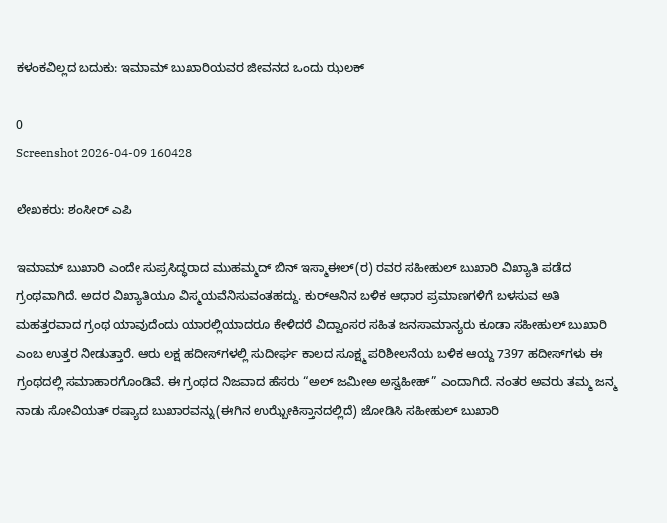ಕಳಂಕವಿಲ್ಲದ ಬದುಕು: ಇಮಾಮ್ ಬುಖಾರಿಯವರ ಜೀವನದ ಒಂದು ಝಲಕ್

0
Screenshot 2026-04-09 160428

ಲೇಖಕರು: ಶಂಸೀರ್ ಎಪಿ

ಇಮಾಮ್ ಬುಖಾರಿ ಎಂದೇ ಸುಪ್ರಸಿದ್ಧರಾದ ಮುಹಮ್ಮದ್ ಬಿನ್ ಇಸ್ಮಾಈಲ್(ರ) ರವರ ಸಹೀಹುಲ್ ಬುಖಾರಿ ವಿಖ್ಯಾತಿ ಪಡೆದ ಗ್ರಂಥವಾಗಿದೆ. ಅದರ ವಿಖ್ಯಾತಿಯೂ ವಿಸ್ಮಯವೆನಿಸುವಂತಹದ್ದು. ಕುರ್‌ಆನಿನ ಬಳಿಕ ಆಧಾರ ಪ್ರಮಾಣಗಳಿಗೆ ಬಳಸುವ ಅತಿ ಮಹತ್ತರವಾದ ಗ್ರಂಥ ಯಾವುದೆಂದು ಯಾರಲ್ಲಿಯಾದರೂ ಕೇಳಿದರೆ ವಿದ್ವಾಂಸರ ಸಹಿತ ಜನಸಾಮಾನ್ಯರು ಕೂಡಾ ಸಹೀಹುಲ್ ಬುಖಾರಿ ಎಂಬ ಉತ್ತರ ನೀಡುತ್ತಾರೆ. ಆರು ಲಕ್ಷ ಹದೀಸ್‌ಗಳಲ್ಲಿ ಸುದೀರ್ಘ ಕಾಲದ ಸೂಕ್ಷ್ಮ ಪರಿಶೀಲನೆಯ ಬಳಿಕ ಆಯ್ದ 7397 ಹದೀಸ್‌ಗಳು ಈ ಗ್ರಂಥದಲ್ಲಿ ಸಮಾಹಾರಗೊಂಡಿವೆ. ಈ ಗ್ರಂಥದ ನಿಜವಾದ ಹೆಸರು “ಅಲ್ ಜಮೀಅ ಅಸ್ವಹೀಹ್” ಎಂದಾಗಿದೆ. ನಂತರ ಅವರು ತಮ್ಮ ಜನ್ಮ ನಾಡು ಸೋವಿಯತ್ ರಷ್ಯಾದ ಬುಖಾರವನ್ನು(ಈಗಿನ ಉಝ್ಬೇಕಿಸ್ತಾನದಲ್ಲಿದೆ) ಜೋಡಿಸಿ ಸಹೀಹುಲ್ ಬುಖಾರಿ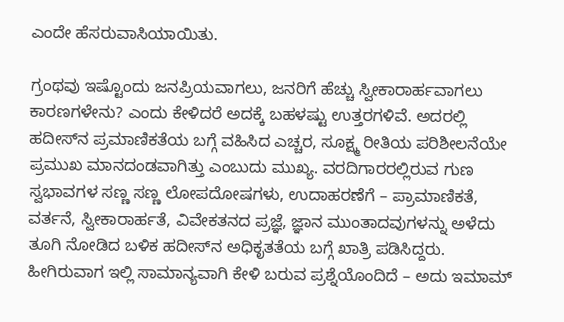ಎಂದೇ ಹೆಸರುವಾಸಿಯಾಯಿತು.

ಗ್ರಂಥವು ಇಷ್ಟೊಂದು ಜನಪ್ರಿಯವಾಗಲು, ಜನರಿಗೆ ಹೆಚ್ಚು ಸ್ವೀಕಾರಾರ್ಹವಾಗಲು ಕಾರಣಗಳೇನು? ಎಂದು ಕೇಳಿದರೆ ಅದಕ್ಕೆ ಬಹಳಷ್ಟು ಉತ್ತರಗಳಿವೆ. ಅದರಲ್ಲಿ ಹದೀಸ್‌ನ ಪ್ರಮಾಣಿಕತೆಯ ಬಗ್ಗೆ ವಹಿಸಿದ ಎಚ್ಚರ, ಸೂಕ್ಷ್ಮ ರೀತಿಯ ಪರಿಶೀಲನೆಯೇ ಪ್ರಮುಖ ಮಾನದಂಡವಾಗಿತ್ತು ಎಂಬುದು ಮುಖ್ಯ. ವರದಿಗಾರರಲ್ಲಿರುವ ಗುಣ ಸ್ವಭಾವಗಳ ಸಣ್ಣ ಸಣ್ಣ ಲೋಪದೋಷಗಳು, ಉದಾಹರಣೆಗೆ – ಪ್ರಾಮಾಣಿಕತೆ, ವರ್ತನೆ, ಸ್ವೀಕಾರಾರ್ಹತೆ, ವಿವೇಕತನದ ಪ್ರಜ್ಞೆ, ಜ್ಞಾನ ಮುಂತಾದವುಗಳನ್ನು ಅಳೆದು ತೂಗಿ ನೋಡಿದ ಬಳಿಕ ಹದೀಸ್‌ನ ಅಧಿಕೃತತೆಯ ಬಗ್ಗೆ ಖಾತ್ರಿ ಪಡಿಸಿದ್ದರು. ಹೀಗಿರುವಾಗ ಇಲ್ಲಿ ಸಾಮಾನ್ಯವಾಗಿ ಕೇಳಿ ಬರುವ ಪ್ರಶ್ನೆಯೊಂದಿದೆ – ಅದು ಇಮಾಮ್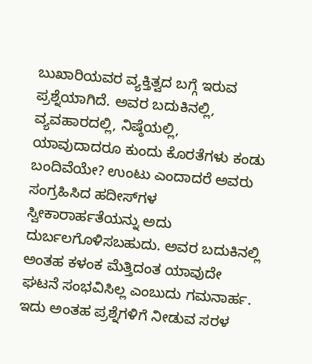ಬುಖಾರಿಯವರ ವ್ಯಕ್ತಿತ್ವದ ಬಗ್ಗೆ ಇರುವ ಪ್ರಶ್ನೆಯಾಗಿದೆ. ಅವರ ಬದುಕಿನಲ್ಲಿ, ವ್ಯವಹಾರದಲ್ಲಿ, ನಿಷ್ಠೆಯಲ್ಲಿ, ಯಾವುದಾದರೂ ಕುಂದು ಕೊರತೆಗಳು ಕಂಡು ಬಂದಿವೆಯೇ? ಉಂಟು ಎಂದಾದರೆ ಅವರು ಸಂಗ್ರಹಿಸಿದ ಹದೀಸ್‌ಗಳ ಸ್ವೀಕಾರಾರ್ಹತೆಯನ್ನು ಅದು ದುರ್ಬಲಗೊಳಿಸಬಹುದು. ಅವರ ಬದುಕಿನಲ್ಲಿ ಅಂತಹ ಕಳಂಕ ಮೆತ್ತಿದಂತ ಯಾವುದೇ ಘಟನೆ ಸಂಭವಿಸಿಲ್ಲ ಎಂಬುದು ಗಮನಾರ್ಹ. ಇದು ಅಂತಹ ಪ್ರಶ್ನೆಗಳಿಗೆ ನೀಡುವ ಸರಳ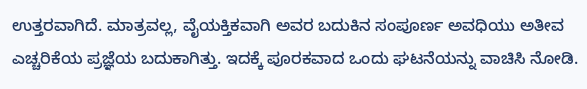ಉತ್ತರವಾಗಿದೆ. ಮಾತ್ರವಲ್ಲ, ವೈಯಕ್ತಿಕವಾಗಿ ಅವರ ಬದುಕಿನ ಸಂಪೂರ್ಣ ಅವಧಿಯು ಅತೀವ ಎಚ್ಚರಿಕೆಯ ಪ್ರಜ್ಞೆಯ ಬದುಕಾಗಿತ್ತು. ಇದಕ್ಕೆ ಪೂರಕವಾದ ಒಂದು ಘಟನೆಯನ್ನು ವಾಚಿಸಿ ನೋಡಿ.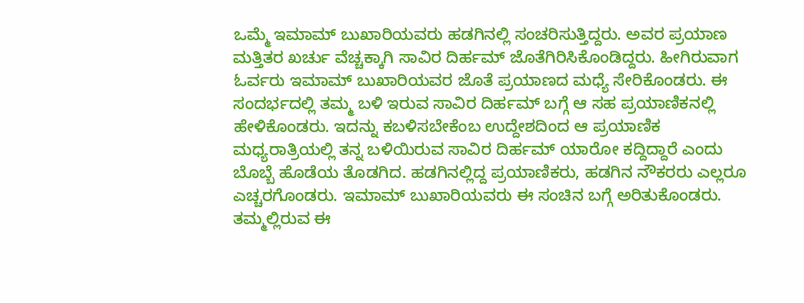ಒಮ್ಮೆ ಇಮಾಮ್ ಬುಖಾರಿಯವರು ಹಡಗಿನಲ್ಲಿ ಸಂಚರಿಸುತ್ತಿದ್ದರು. ಅವರ ಪ್ರಯಾಣ ಮತ್ತಿತರ ಖರ್ಚು ವೆಚ್ಚಕ್ಕಾಗಿ ಸಾವಿರ ದಿರ್ಹಮ್ ಜೊತೆಗಿರಿಸಿಕೊಂಡಿದ್ದರು. ಹೀಗಿರುವಾಗ ಓರ್ವರು ಇಮಾಮ್ ಬುಖಾರಿಯವರ ಜೊತೆ ಪ್ರಯಾಣದ ಮಧ್ಯೆ ಸೇರಿಕೊಂಡರು. ಈ ಸಂದರ್ಭದಲ್ಲಿ ತಮ್ಮ ಬಳಿ ಇರುವ ಸಾವಿರ ದಿರ್ಹಮ್ ಬಗ್ಗೆ ಆ ಸಹ ಪ್ರಯಾಣಿಕನಲ್ಲಿ ಹೇಳಿಕೊಂಡರು. ಇದನ್ನು ಕಬಳಿಸಬೇಕೆಂಬ ಉದ್ದೇಶದಿಂದ ಆ ಪ್ರಯಾಣಿಕ ಮಧ್ಯರಾತ್ರಿಯಲ್ಲಿ ತನ್ನ ಬಳಿಯಿರುವ ಸಾವಿರ ದಿರ್ಹಮ್ ಯಾರೋ ಕದ್ದಿದ್ದಾರೆ ಎಂದು ಬೊಬ್ಬೆ ಹೊಡೆಯ ತೊಡಗಿದ. ಹಡಗಿನಲ್ಲಿದ್ದ ಪ್ರಯಾಣಿಕರು, ಹಡಗಿನ ನೌಕರರು ಎಲ್ಲರೂ ಎಚ್ಚರಗೊಂಡರು. ಇಮಾಮ್ ಬುಖಾರಿಯವರು ಈ ಸಂಚಿನ ಬಗ್ಗೆ ಅರಿತುಕೊಂಡರು. ತಮ್ಮಲ್ಲಿರುವ ಈ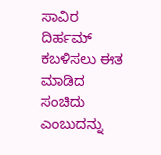ಸಾವಿರ ದಿರ್ಹಮ್ ಕಬಳಿಸಲು ಈತ ಮಾಡಿದ ಸಂಚಿದು ಎಂಬುದನ್ನು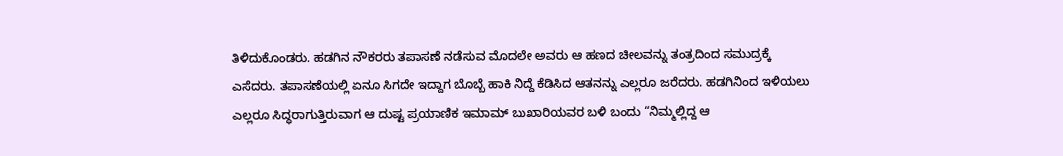ತಿಳಿದುಕೊಂಡರು. ಹಡಗಿನ ನೌಕರರು ತಪಾಸಣೆ ನಡೆಸುವ ಮೊದಲೇ ಅವರು ಆ ಹಣದ ಚೀಲವನ್ನು ತಂತ್ರದಿಂದ ಸಮುದ್ರಕ್ಕೆ ಎಸೆದರು. ತಪಾಸಣೆಯಲ್ಲಿ ಏನೂ ಸಿಗದೇ ಇದ್ದಾಗ ಬೊಬ್ಬೆ ಹಾಕಿ ನಿದ್ದೆ ಕೆಡಿಸಿದ ಆತನನ್ನು ಎಲ್ಲರೂ ಜರೆದರು. ಹಡಗಿನಿಂದ ಇಳಿಯಲು ಎಲ್ಲರೂ ಸಿದ್ಧರಾಗುತ್ತಿರುವಾಗ ಆ ದುಷ್ಟ ಪ್ರಯಾಣಿಕ ಇಮಾಮ್ ಬುಖಾರಿಯವರ ಬಳಿ ಬಂದು “ನಿಮ್ಮಲ್ಲಿದ್ದ ಆ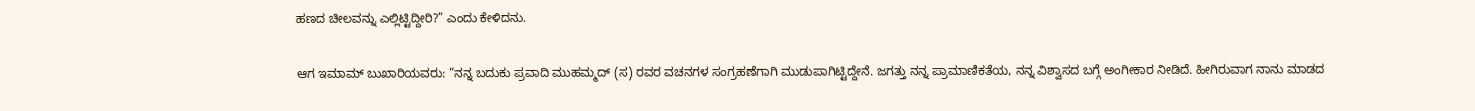ಹಣದ ಚೀಲವನ್ನು ಎಲ್ಲಿಟ್ಟಿದ್ದೀರಿ?” ಎಂದು ಕೇಳಿದನು.

ಆಗ ಇಮಾಮ್ ಬುಖಾರಿಯವರು: “ನನ್ನ ಬದುಕು ಪ್ರವಾದಿ ಮುಹಮ್ಮದ್ (ಸ) ರವರ ವಚನಗಳ ಸಂಗ್ರಹಣೆಗಾಗಿ ಮುಡುಪಾಗಿಟ್ಟಿದ್ದೇನೆ. ಜಗತ್ತು ನನ್ನ ಪ್ರಾಮಾಣಿಕತೆಯ, ನನ್ನ ವಿಶ್ವಾಸದ ಬಗ್ಗೆ ಅಂಗೀಕಾರ ನೀಡಿದೆ. ಹೀಗಿರುವಾಗ ನಾನು ಮಾಡದ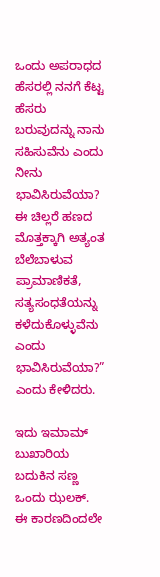ಒಂದು ಅಪರಾಧದ ಹೆಸರಲ್ಲಿ ನನಗೆ ಕೆಟ್ಟ ಹೆಸರು ಬರುವುದನ್ನು ನಾನು ಸಹಿಸುವೆನು ಎಂದು ನೀನು ಭಾವಿಸಿರುವೆಯಾ? ಈ ಚಿಲ್ಲರೆ ಹಣದ ಮೊತ್ತಕ್ಕಾಗಿ ಅತ್ಯಂತ ಬೆಲೆಬಾಳುವ ಪ್ರಾಮಾಣಿಕತೆ, ಸತ್ಯಸಂಧತೆಯನ್ನು ಕಳೆದುಕೊಳ್ಳುವೆನು ಎಂದು ಭಾವಿಸಿರುವೆಯಾ?” ಎಂದು ಕೇಳಿದರು.

ಇದು ಇಮಾಮ್ ಬುಖಾರಿಯ ಬದುಕಿನ ಸಣ್ಣ ಒಂದು ಝಲಕ್. ಈ ಕಾರಣದಿಂದಲೇ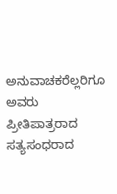ಅನುವಾಚಕರೆಲ್ಲರಿಗೂ ಅವರು ಪ್ರೀತಿಪಾತ್ರರಾದ ಸತ್ಯಸಂಧರಾದ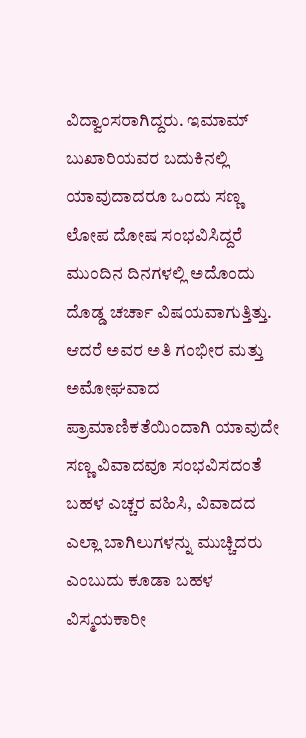ವಿದ್ವಾಂಸರಾಗಿದ್ದರು. ಇಮಾಮ್ ಬುಖಾರಿಯವರ ಬದುಕಿನಲ್ಲಿ ಯಾವುದಾದರೂ ಒಂದು ಸಣ್ಣ ಲೋಪ ದೋಷ ಸಂಭವಿಸಿದ್ದರೆ ಮುಂದಿನ ದಿನಗಳಲ್ಲಿ ಅದೊಂದು ದೊಡ್ಡ ಚರ್ಚಾ ವಿಷಯವಾಗುತ್ತಿತ್ತು. ಆದರೆ ಅವರ ಅತಿ ಗಂಭೀರ ಮತ್ತು ಅಮೋಘವಾದ ಪ್ರಾಮಾಣಿಕತೆಯಿಂದಾಗಿ ಯಾವುದೇ ಸಣ್ಣ ವಿವಾದವೂ ಸಂಭವಿಸದಂತೆ ಬಹಳ ಎಚ್ಚರ ವಹಿಸಿ, ವಿವಾದದ ಎಲ್ಲಾ ಬಾಗಿಲುಗಳನ್ನು ಮುಚ್ಚಿದರು ಎಂಬುದು ಕೂಡಾ ಬಹಳ ವಿಸ್ಮಯಕಾರೀ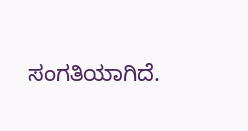ಸಂಗತಿಯಾಗಿದೆ.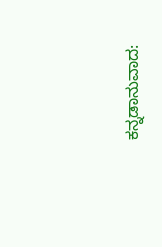ಕನ್ನಡಾನುವಾದ: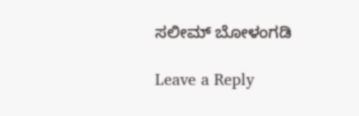ಸಲೀಮ್ ಬೋಳಂಗಡಿ

Leave a Reply